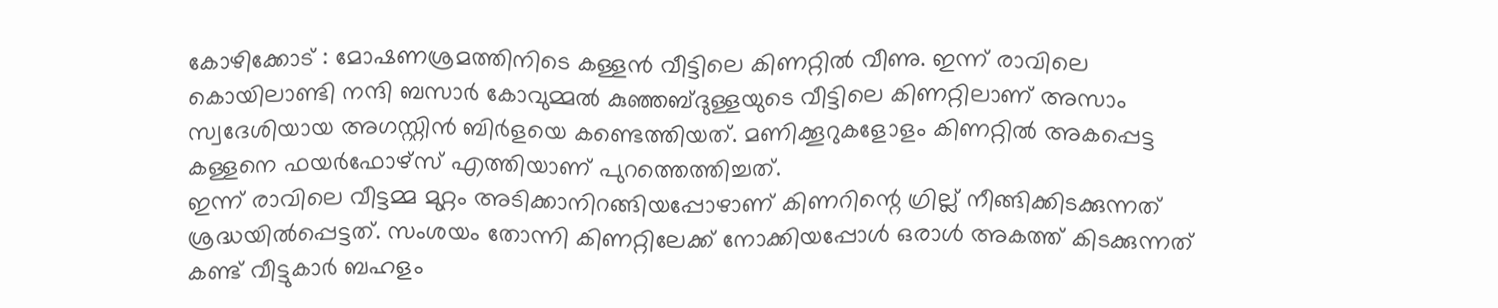കോഴിക്കോട് : മോഷണശ്രമത്തിനിടെ കള്ളൻ വീട്ടിലെ കിണറ്റിൽ വീണു. ഇന്ന് രാവിലെ കൊയിലാണ്ടി നന്ദി ബസാർ കോവുമ്മൽ കുഞ്ഞബ്ദുള്ളയുടെ വീട്ടിലെ കിണറ്റിലാണ് അസാം സ്വദേശിയായ അഗസ്റ്റിൻ ബിർളയെ കണ്ടെത്തിയത്. മണിക്കൂറുകളോളം കിണറ്റിൽ അകപ്പെട്ട കള്ളനെ ഫയർഫോഴ്സ് എത്തിയാണ് പുറത്തെത്തിച്ചത്.
ഇന്ന് രാവിലെ വീട്ടമ്മ മുറ്റം അടിക്കാനിറങ്ങിയപ്പോഴാണ് കിണറിന്റെ ഗ്രില്ല് നീങ്ങിക്കിടക്കുന്നത് ശ്രദ്ധയിൽപ്പെട്ടത്. സംശയം തോന്നി കിണറ്റിലേക്ക് നോക്കിയപ്പോൾ ഒരാൾ അകത്ത് കിടക്കുന്നത് കണ്ട് വീട്ടുകാർ ബഹളം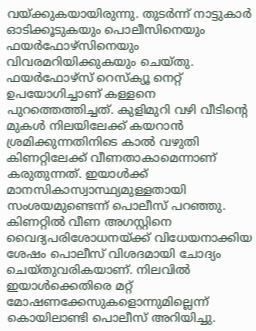വയ്ക്കുകയായിരുന്നു. തുടർന്ന് നാട്ടുകാർ ഓടിക്കൂടുകയും പൊലീസിനെയും ഫയർഫോഴ്സിനെയും വിവരമറിയിക്കുകയും ചെയ്തു. ഫയർഫോഴ്സ് റെസ്ക്യൂ നെറ്റ് ഉപയോഗിച്ചാണ് കള്ളനെ പുറത്തെത്തിച്ചത്. കുളിമുറി വഴി വീടിന്റെ മുകൾ നിലയിലേക്ക് കയറാൻ ശ്രമിക്കുന്നതിനിടെ കാൽ വഴുതി കിണറ്റിലേക്ക് വീണതാകാമെന്നാണ് കരുതുന്നത്. ഇയാൾക്ക് മാനസികാസ്വാസ്ഥ്യമുള്ളതായി സംശയമുണ്ടെന്ന് പൊലീസ് പറഞ്ഞു.
കിണറ്റിൽ വീണ അഗസ്റ്റിനെ വൈദ്യപരിശോധനയ്ക്ക് വിധേയനാക്കിയ ശേഷം പൊലീസ് വിശദമായി ചോദ്യം ചെയ്തുവരികയാണ്. നിലവിൽ ഇയാൾക്കെതിരെ മറ്റ് മോഷണക്കേസുകളൊന്നുമില്ലെന്ന് കൊയിലാണ്ടി പൊലീസ് അറിയിച്ചു.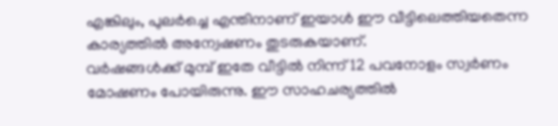എങ്കിലും, പുലർച്ചെ എന്തിനാണ് ഇയാൾ ഈ വീട്ടിലെത്തിയതെന്ന കാര്യത്തിൽ അന്വേഷണം തുടരുകയാണ്.
വർഷങ്ങൾക്ക് മുമ്പ് ഇതേ വീട്ടിൽ നിന്ന് 12 പവനോളം സ്വർണം മോഷണം പോയിരുന്നു. ഈ സാഹചര്യത്തിൽ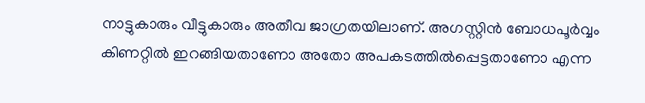നാട്ടുകാരും വീട്ടുകാരും അതീവ ജാഗ്രതയിലാണ്. അഗസ്റ്റിൻ ബോധപൂർവ്വം കിണറ്റിൽ ഇറങ്ങിയതാണോ അതോ അപകടത്തിൽപ്പെട്ടതാണോ എന്ന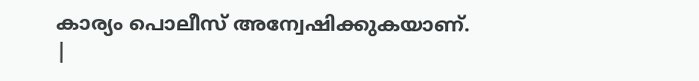കാര്യം പൊലീസ് അന്വേഷിക്കുകയാണ്.
|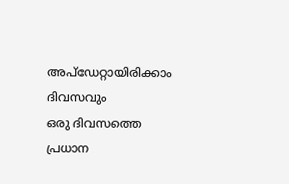അപ്ഡേറ്റായിരിക്കാം ദിവസവും
ഒരു ദിവസത്തെ പ്രധാന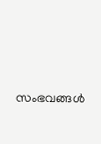സംഭവങ്ങൾ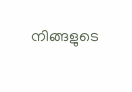നിങ്ങളുടെ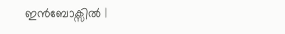ഇൻബോക്സിൽ |